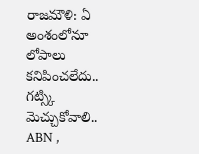రాజమౌళి: ఏ అంశంలోనూ లోపాలు కనిపించలేదు.. గట్స్కి మెచ్చుకోవాలి..
ABN ,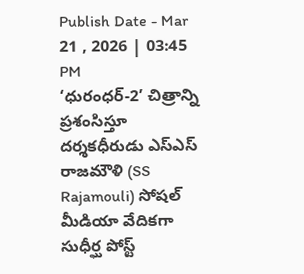Publish Date - Mar 21 , 2026 | 03:45 PM
‘ధురంధర్-2’ చిత్రాన్ని ప్రశంసిస్తూ దర్శకధీరుడు ఎస్ఎస్ రాజమౌళి (SS Rajamouli) సోషల్ మీడియా వేదికగా సుధీర్ఘ పోస్ట్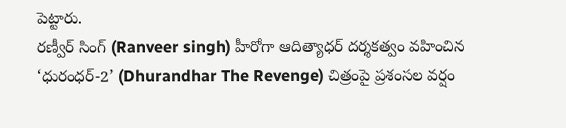పెట్టారు.
రణ్వీర్ సింగ్ (Ranveer singh) హీరోగా ఆదిత్యాధర్ దర్శకత్వం వహించిన ‘ధురంధర్-2’ (Dhurandhar The Revenge) చిత్రంపై ప్రశంసల వర్షం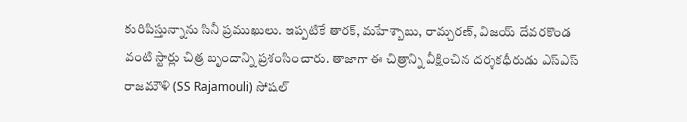కురిపిస్తున్నాను సినీ ప్రముఖులు. ఇప్పటికే తారక్, మహేశ్బాబు, రామ్చరణ్, విజయ్ దేవరకొండ వంటి స్టార్లు చిత్ర బృందాన్ని ప్రశంసించారు. తాజాగా ఈ చిత్రాన్ని వీక్షించిన దర్శకధీరుడు ఎస్ఎస్ రాజమౌళి (SS Rajamouli) సోషల్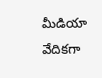మీడియా వేదికగా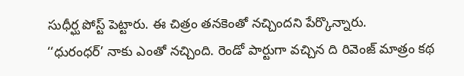సుధీర్ఘ పోస్ట్ పెట్టారు. ఈ చిత్రం తనకెంతో నచ్చిందని పేర్కొన్నారు.
‘‘ధురంధర్’ నాకు ఎంతో నచ్చింది. రెండో పార్టుగా వచ్చిన ది రివెంజ్ మాత్రం కథ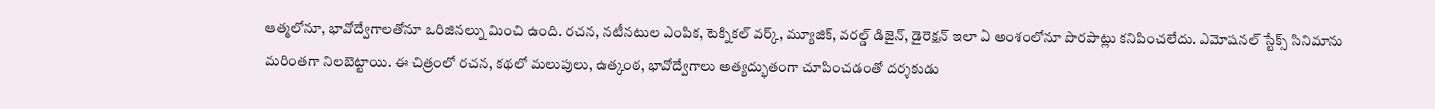ఆత్మలోనూ, భావోద్వేగాలతోనూ ఒరిజినల్ను మించి ఉంది. రచన, నటీనటుల ఎంపిక, టెక్నికల్ వర్క్, మ్యూజిక్, వరల్డ్ డిజైన్, డైరెక్షన్ ఇలా ఏ అంశంలోనూ పొరపాట్లు కనిపించలేదు. ఎమోషనల్ స్టేక్స్ సినిమాను మరింతగా నిలబెట్టాయి. ఈ చిత్రంలో రచన, కథలో మలుపులు, ఉత్కంఠ, భావోద్వేగాలు అత్యద్భుతంగా చూపించడంతో దర్శకుడు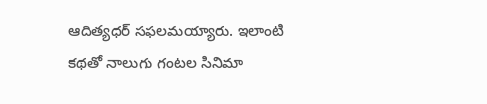ఆదిత్యధర్ సఫలమయ్యారు. ఇలాంటి కథతో నాలుగు గంటల సినిమా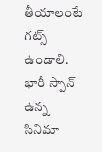తీయాలంటే గట్స్ ఉండాలి. భారీ స్పాన్ ఉన్న సినిమా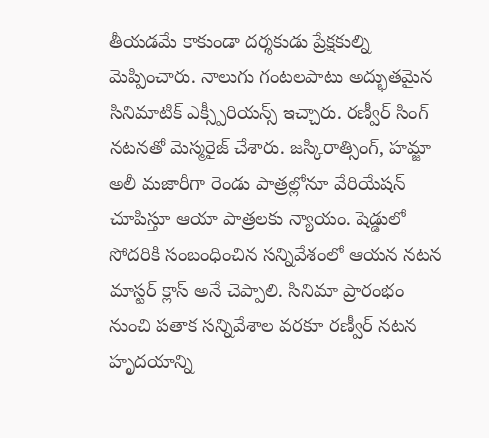తీయడమే కాకుండా దర్శకుడు ప్రేక్షకుల్ని మెప్పించారు. నాలుగు గంటలపాటు అద్భుతమైన సినిమాటిక్ ఎక్స్పీరియన్స్ ఇచ్చారు. రణ్వీర్ సింగ్ నటనతో మెస్మరైజ్ చేశారు. జస్కిరాత్సింగ్, హమ్జా అలీ మజారీగా రెండు పాత్రల్లోనూ వేరియేషన్ చూపిస్తూ ఆయా పాత్రలకు న్యాయం. షెడ్డులో సోదరికి సంబంధించిన సన్నివేశంలో ఆయన నటన మాస్టర్ క్లాస్ అనే చెప్పాలి. సినిమా ప్రారంభం నుంచి పతాక సన్నివేశాల వరకూ రణ్వీర్ నటన హృదయాన్ని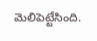మెలిపెట్టేసింది.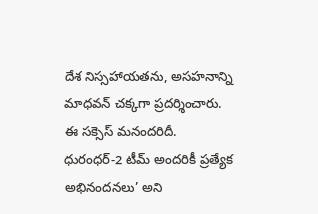దేశ నిస్సహాయతను, అసహనాన్ని మాధవన్ చక్కగా ప్రదర్శించారు. ఈ సక్సెస్ మనందరిదీ. ధురంధర్-2 టీమ్ అందరికీ ప్రత్యేక అభినందనలు’ అని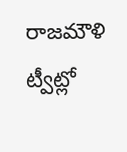రాజమౌళి ట్వీట్లో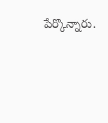పేర్కొన్నారు.